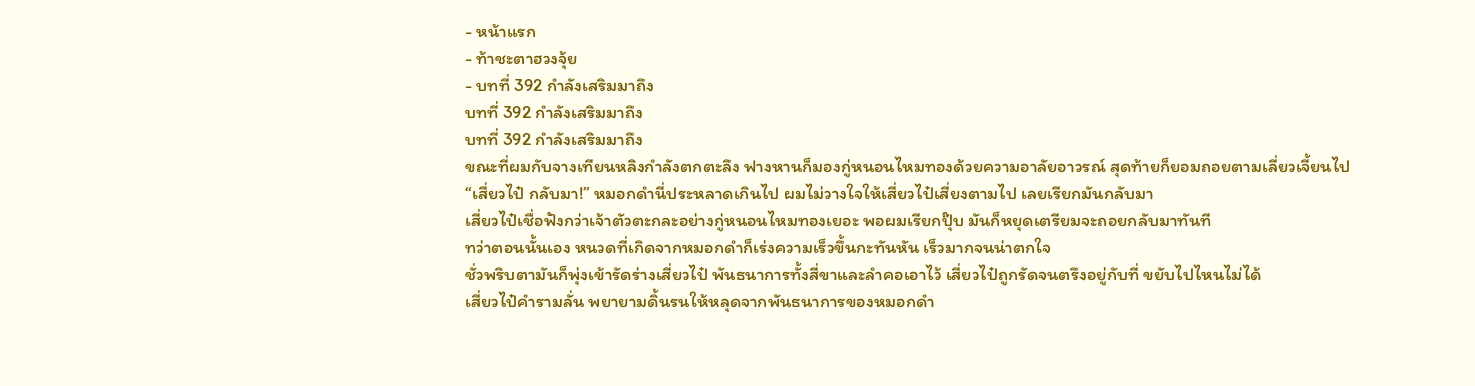- หน้าแรก
- ท้าชะตาฮวงจุ้ย
- บทที่ 392 กำลังเสริมมาถึง
บทที่ 392 กำลังเสริมมาถึง
บทที่ 392 กำลังเสริมมาถึง
ขณะที่ผมกับจางเทียนหลิงกำลังตกตะลึง ฟางหานก็มองกู่หนอนไหมทองด้วยความอาลัยอาวรณ์ สุดท้ายก็ยอมถอยตามเลี่ยวเจี้ยนไป
“เสี่ยวไป๋ กลับมา!” หมอกดำนี่ประหลาดเกินไป ผมไม่วางใจให้เสี่ยวไป๋เสี่ยงตามไป เลยเรียกมันกลับมา
เสี่ยวไป๋เชื่อฟังกว่าเจ้าตัวตะกละอย่างกู่หนอนไหมทองเยอะ พอผมเรียกปุ๊บ มันก็หยุดเตรียมจะถอยกลับมาทันที
ทว่าตอนนั้นเอง หนวดที่เกิดจากหมอกดำก็เร่งความเร็วขึ้นกะทันหัน เร็วมากจนน่าตกใจ
ชั่วพริบตามันก็พุ่งเข้ารัดร่างเสี่ยวไป๋ พันธนาการทั้งสี่ขาและลำคอเอาไว้ เสี่ยวไป๋ถูกรัดจนตรึงอยู่กับที่ ขยับไปไหนไม่ได้
เสี่ยวไป๋คำรามลั่น พยายามดิ้นรนให้หลุดจากพันธนาการของหมอกดำ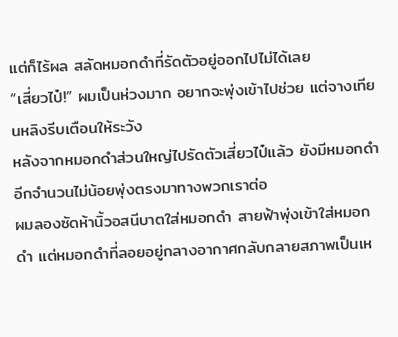แต่ก็ไร้ผล สลัดหมอกดำที่รัดตัวอยู่ออกไปไม่ได้เลย
“เสี่ยวไป๋!” ผมเป็นห่วงมาก อยากจะพุ่งเข้าไปช่วย แต่จางเทียนหลิงรีบเตือนให้ระวัง
หลังจากหมอกดำส่วนใหญ่ไปรัดตัวเสี่ยวไป๋แล้ว ยังมีหมอกดำอีกจำนวนไม่น้อยพุ่งตรงมาทางพวกเราต่อ
ผมลองซัดห้านิ้วอสนีบาตใส่หมอกดำ สายฟ้าพุ่งเข้าใส่หมอกดำ แต่หมอกดำที่ลอยอยู่กลางอากาศกลับกลายสภาพเป็นเห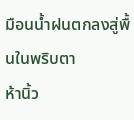มือนน้ำฝนตกลงสู่พื้นในพริบตา
ห้านิ้ว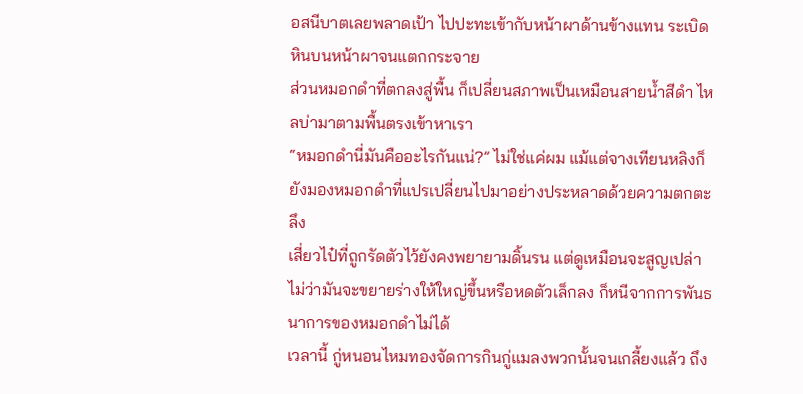อสนีบาตเลยพลาดเป้า ไปปะทะเข้ากับหน้าผาด้านข้างแทน ระเบิดหินบนหน้าผาจนแตกกระจาย
ส่วนหมอกดำที่ตกลงสู่พื้น ก็เปลี่ยนสภาพเป็นเหมือนสายน้ำสีดำ ไหลบ่ามาตามพื้นตรงเข้าหาเรา
“หมอกดำนี่มันคืออะไรกันแน่?” ไม่ใช่แค่ผม แม้แต่จางเทียนหลิงก็ยังมองหมอกดำที่แปรเปลี่ยนไปมาอย่างประหลาดด้วยความตกตะลึง
เสี่ยวไป๋ที่ถูกรัดตัวไว้ยังคงพยายามดิ้นรน แต่ดูเหมือนจะสูญเปล่า ไม่ว่ามันจะขยายร่างให้ใหญ่ขึ้นหรือหดตัวเล็กลง ก็หนีจากการพันธนาการของหมอกดำไม่ได้
เวลานี้ กู่หนอนไหมทองจัดการกินกู่แมลงพวกนั้นจนเกลี้ยงแล้ว ถึง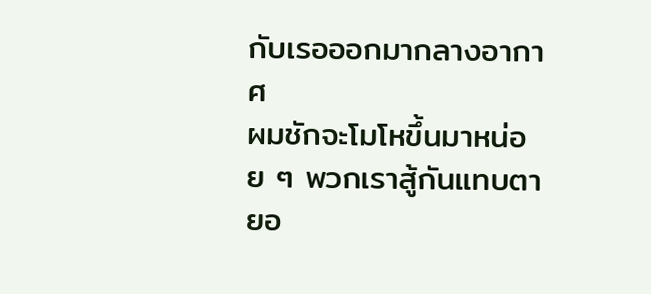กับเรอออกมากลางอากาศ
ผมชักจะโมโหขึ้นมาหน่อย ๆ พวกเราสู้กันแทบตายอ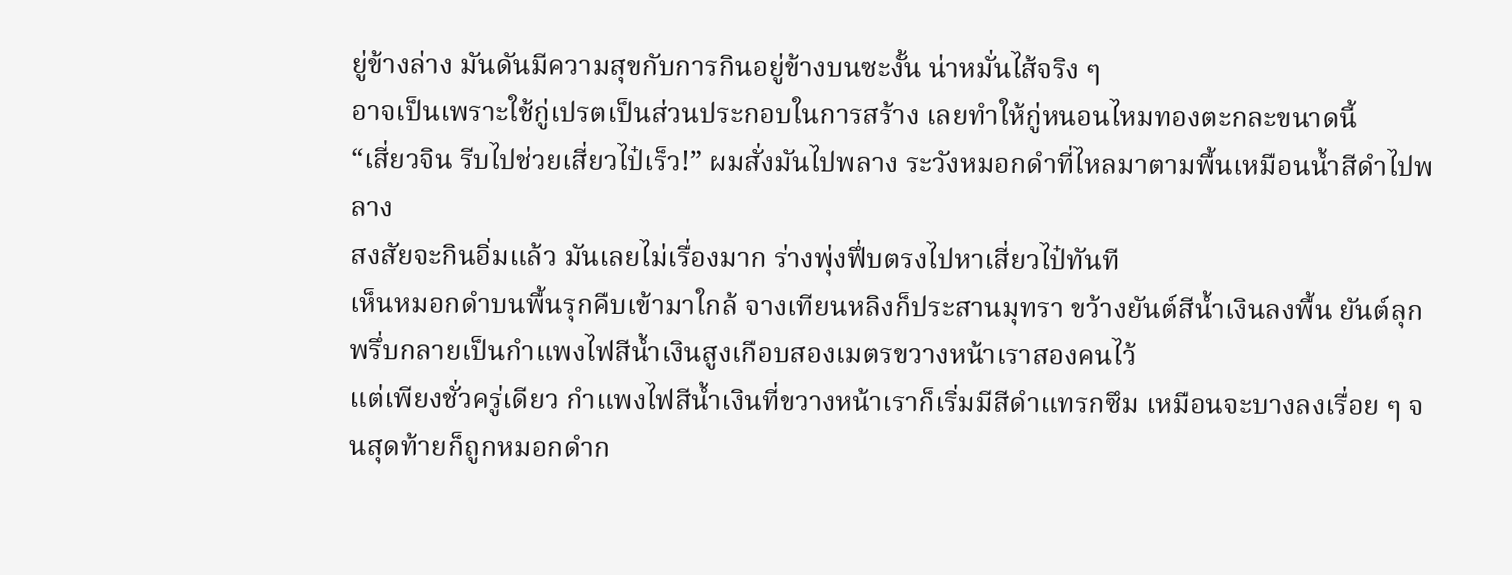ยู่ข้างล่าง มันดันมีความสุขกับการกินอยู่ข้างบนซะงั้น น่าหมั่นไส้จริง ๆ
อาจเป็นเพราะใช้กู่เปรตเป็นส่วนประกอบในการสร้าง เลยทำให้กู่หนอนไหมทองตะกละขนาดนี้
“เสี่ยวจิน รีบไปช่วยเสี่ยวไป๋เร็ว!” ผมสั่งมันไปพลาง ระวังหมอกดำที่ไหลมาตามพื้นเหมือนน้ำสีดำไปพลาง
สงสัยจะกินอิ่มแล้ว มันเลยไม่เรื่องมาก ร่างพุ่งฟึ่บตรงไปหาเสี่ยวไป๋ทันที
เห็นหมอกดำบนพื้นรุกคืบเข้ามาใกล้ จางเทียนหลิงก็ประสานมุทรา ขว้างยันต์สีน้ำเงินลงพื้น ยันต์ลุกพรึ่บกลายเป็นกำแพงไฟสีน้ำเงินสูงเกือบสองเมตรขวางหน้าเราสองคนไว้
แต่เพียงชั่วครู่เดียว กำแพงไฟสีน้ำเงินที่ขวางหน้าเราก็เริ่มมีสีดำแทรกซึม เหมือนจะบางลงเรื่อย ๆ จนสุดท้ายก็ถูกหมอกดำก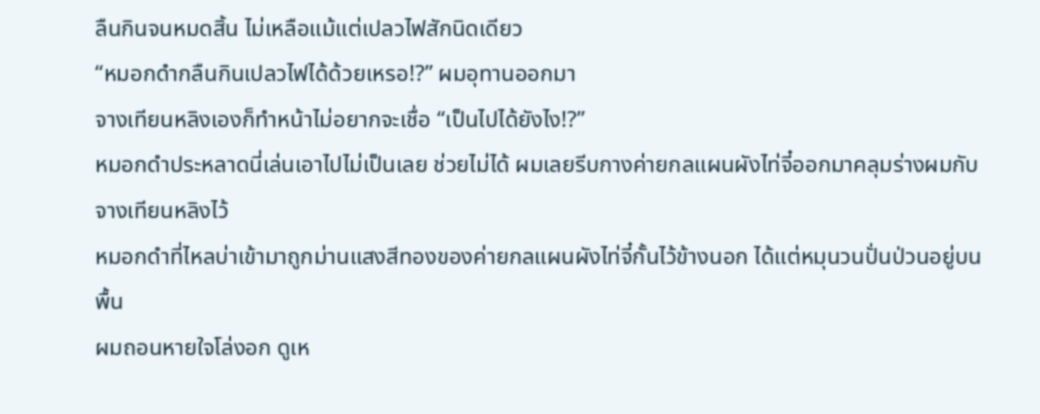ลืนกินจนหมดสิ้น ไม่เหลือแม้แต่เปลวไฟสักนิดเดียว
“หมอกดำกลืนกินเปลวไฟได้ด้วยเหรอ!?” ผมอุทานออกมา
จางเทียนหลิงเองก็ทำหน้าไม่อยากจะเชื่อ “เป็นไปได้ยังไง!?”
หมอกดำประหลาดนี่เล่นเอาไปไม่เป็นเลย ช่วยไม่ได้ ผมเลยรีบกางค่ายกลแผนผังไท่จี๋ออกมาคลุมร่างผมกับจางเทียนหลิงไว้
หมอกดำที่ไหลบ่าเข้ามาถูกม่านแสงสีทองของค่ายกลแผนผังไท่จี๋กั้นไว้ข้างนอก ได้แต่หมุนวนปั่นป่วนอยู่บนพื้น
ผมถอนหายใจโล่งอก ดูเห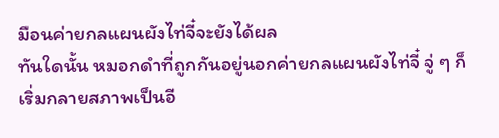มือนค่ายกลแผนผังไท่จี๋จะยังได้ผล
ทันใดนั้น หมอกดำที่ถูกกันอยู่นอกค่ายกลแผนผังไท่จี๋ จู่ ๆ ก็เริ่มกลายสภาพเป็นอี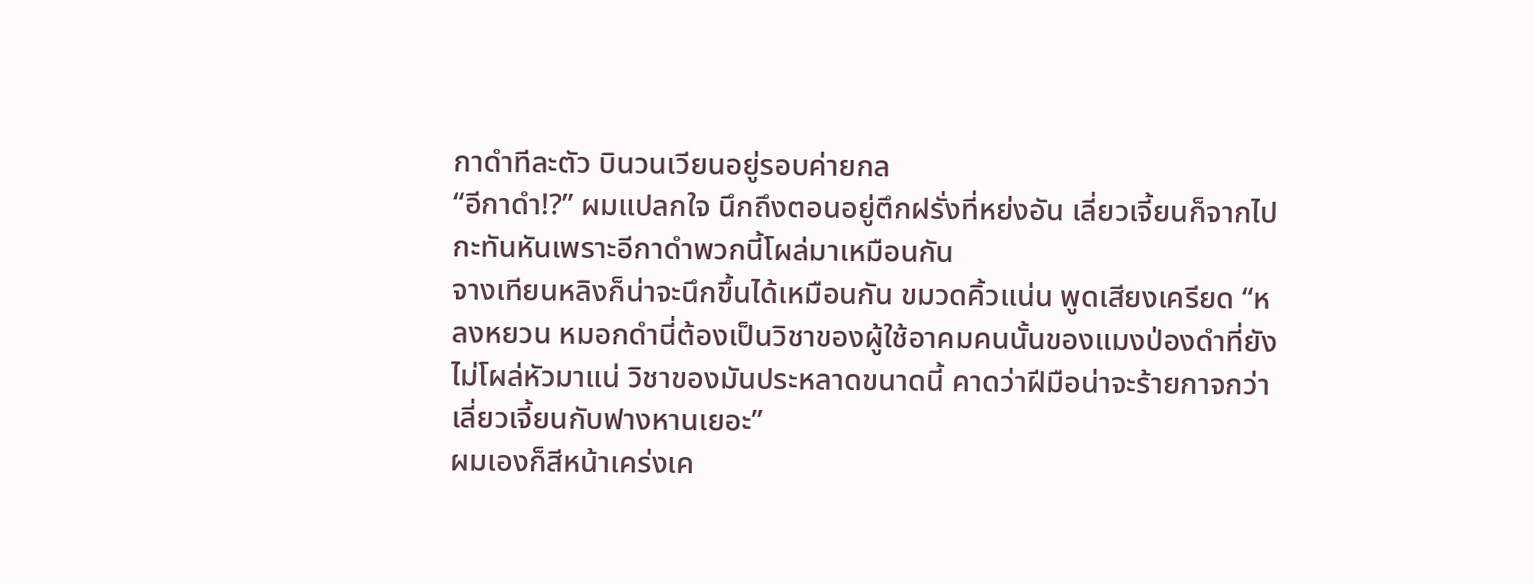กาดำทีละตัว บินวนเวียนอยู่รอบค่ายกล
“อีกาดำ!?” ผมแปลกใจ นึกถึงตอนอยู่ตึกฝรั่งที่หย่งอัน เลี่ยวเจี้ยนก็จากไปกะทันหันเพราะอีกาดำพวกนี้โผล่มาเหมือนกัน
จางเทียนหลิงก็น่าจะนึกขึ้นได้เหมือนกัน ขมวดคิ้วแน่น พูดเสียงเครียด “หลงหยวน หมอกดำนี่ต้องเป็นวิชาของผู้ใช้อาคมคนนั้นของแมงป่องดำที่ยังไม่โผล่หัวมาแน่ วิชาของมันประหลาดขนาดนี้ คาดว่าฝีมือน่าจะร้ายกาจกว่าเลี่ยวเจี้ยนกับฟางหานเยอะ”
ผมเองก็สีหน้าเคร่งเค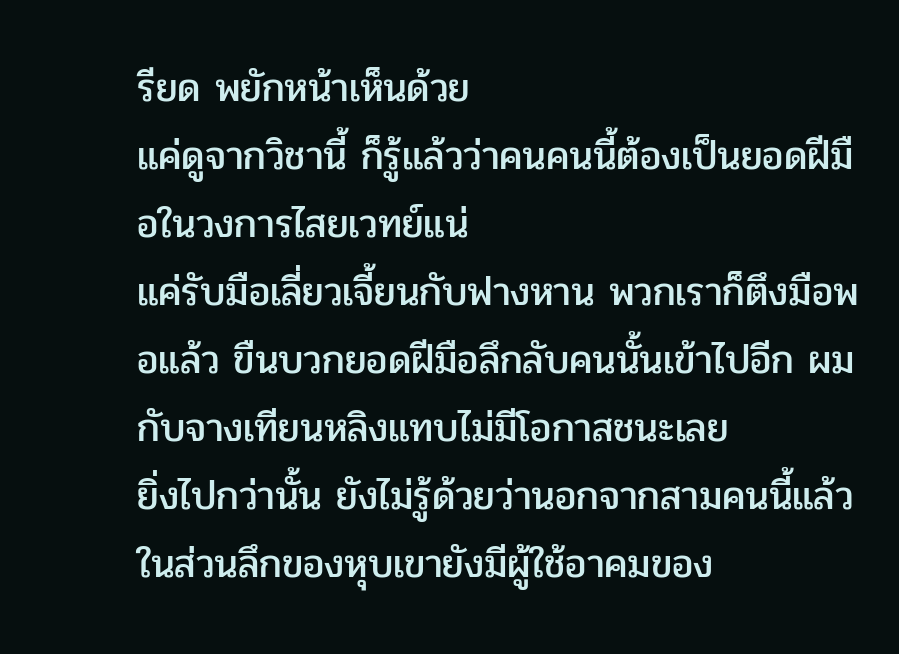รียด พยักหน้าเห็นด้วย
แค่ดูจากวิชานี้ ก็รู้แล้วว่าคนคนนี้ต้องเป็นยอดฝีมือในวงการไสยเวทย์แน่
แค่รับมือเลี่ยวเจี้ยนกับฟางหาน พวกเราก็ตึงมือพอแล้ว ขืนบวกยอดฝีมือลึกลับคนนั้นเข้าไปอีก ผมกับจางเทียนหลิงแทบไม่มีโอกาสชนะเลย
ยิ่งไปกว่านั้น ยังไม่รู้ด้วยว่านอกจากสามคนนี้แล้ว ในส่วนลึกของหุบเขายังมีผู้ใช้อาคมของ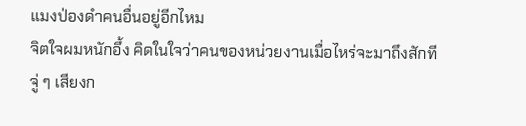แมงป่องดำคนอื่นอยู่อีกไหม
จิตใจผมหนักอึ้ง คิดในใจว่าคนของหน่วยงานเมื่อไหร่จะมาถึงสักที
จู่ ๆ เสียงก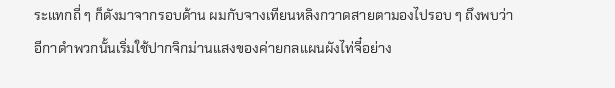ระแทกถี่ ๆ ก็ดังมาจากรอบด้าน ผมกับจางเทียนหลิงกวาดสายตามองไปรอบ ๆ ถึงพบว่าอีกาดำพวกนั้นเริ่มใช้ปากจิกม่านแสงของค่ายกลแผนผังไท่จี๋อย่าง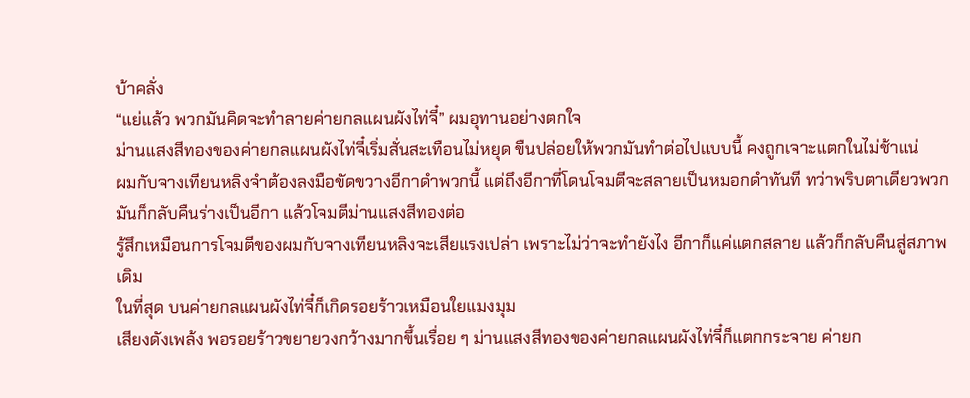บ้าคลั่ง
“แย่แล้ว พวกมันคิดจะทำลายค่ายกลแผนผังไท่จี๋” ผมอุทานอย่างตกใจ
ม่านแสงสีทองของค่ายกลแผนผังไท่จี๋เริ่มสั่นสะเทือนไม่หยุด ขืนปล่อยให้พวกมันทำต่อไปแบบนี้ คงถูกเจาะแตกในไม่ช้าแน่
ผมกับจางเทียนหลิงจำต้องลงมือขัดขวางอีกาดำพวกนี้ แต่ถึงอีกาที่โดนโจมตีจะสลายเป็นหมอกดำทันที ทว่าพริบตาเดียวพวกมันก็กลับคืนร่างเป็นอีกา แล้วโจมตีม่านแสงสีทองต่อ
รู้สึกเหมือนการโจมตีของผมกับจางเทียนหลิงจะเสียแรงเปล่า เพราะไม่ว่าจะทำยังไง อีกาก็แค่แตกสลาย แล้วก็กลับคืนสู่สภาพเดิม
ในที่สุด บนค่ายกลแผนผังไท่จี๋ก็เกิดรอยร้าวเหมือนใยแมงมุม
เสียงดังเพล้ง พอรอยร้าวขยายวงกว้างมากขึ้นเรื่อย ๆ ม่านแสงสีทองของค่ายกลแผนผังไท่จี๋ก็แตกกระจาย ค่ายก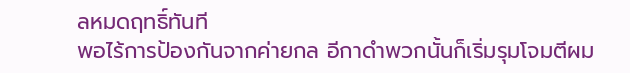ลหมดฤทธิ์ทันที
พอไร้การป้องกันจากค่ายกล อีกาดำพวกนั้นก็เริ่มรุมโจมตีผม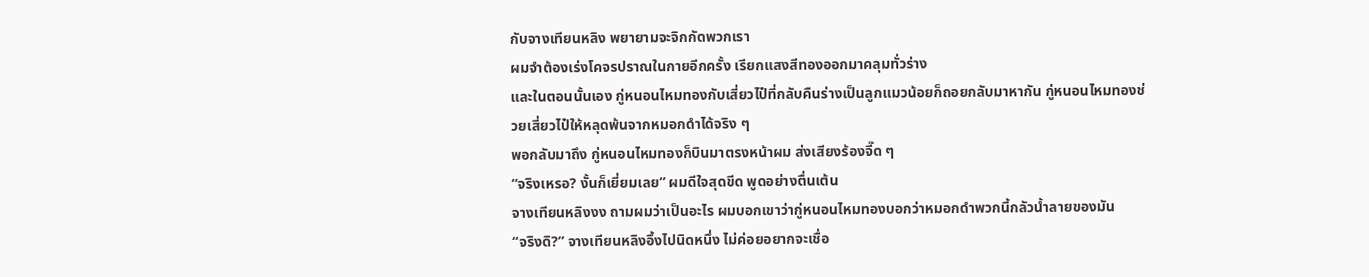กับจางเทียนหลิง พยายามจะจิกกัดพวกเรา
ผมจำต้องเร่งโคจรปราณในกายอีกครั้ง เรียกแสงสีทองออกมาคลุมทั่วร่าง
และในตอนนั้นเอง กู่หนอนไหมทองกับเสี่ยวไป๋ที่กลับคืนร่างเป็นลูกแมวน้อยก็ถอยกลับมาหากัน กู่หนอนไหมทองช่วยเสี่ยวไป๋ให้หลุดพ้นจากหมอกดำได้จริง ๆ
พอกลับมาถึง กู่หนอนไหมทองก็บินมาตรงหน้าผม ส่งเสียงร้องจี๊ด ๆ
“จริงเหรอ? งั้นก็เยี่ยมเลย” ผมดีใจสุดขีด พูดอย่างตื่นเต้น
จางเทียนหลิงงง ถามผมว่าเป็นอะไร ผมบอกเขาว่ากู่หนอนไหมทองบอกว่าหมอกดำพวกนี้กลัวน้ำลายของมัน
“จริงดิ?” จางเทียนหลิงอึ้งไปนิดหนึ่ง ไม่ค่อยอยากจะเชื่อ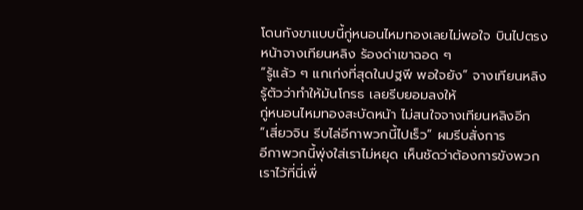โดนกังขาแบบนี้กู่หนอนไหมทองเลยไม่พอใจ บินไปตรงหน้าจางเทียนหลิง ร้องด่าเขาฉอด ๆ
“รู้แล้ว ๆ แกเก่งที่สุดในปฐพี พอใจยัง” จางเทียนหลิงรู้ตัวว่าทำให้มันโกรธ เลยรีบยอมลงให้
กู่หนอนไหมทองสะบัดหน้า ไม่สนใจจางเทียนหลิงอีก
“เสี่ยวจิน รีบไล่อีกาพวกนี้ไปเร็ว” ผมรีบสั่งการ
อีกาพวกนี้พุ่งใส่เราไม่หยุด เห็นชัดว่าต้องการขังพวกเราไว้ที่นี่เพื่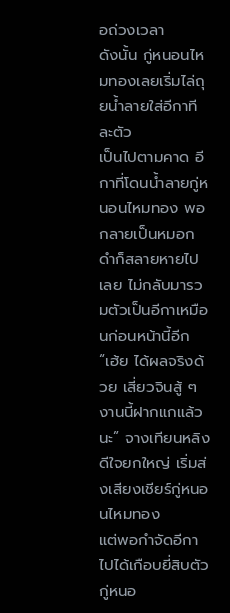อถ่วงเวลา
ดังนั้น กู่หนอนไหมทองเลยเริ่มไล่ถุยน้ำลายใส่อีกาทีละตัว
เป็นไปตามคาด อีกาที่โดนน้ำลายกู่หนอนไหมทอง พอกลายเป็นหมอกดำก็สลายหายไปเลย ไม่กลับมารวมตัวเป็นอีกาเหมือนก่อนหน้านี้อีก
“เฮ้ย ได้ผลจริงด้วย เสี่ยวจินสู้ ๆ งานนี้ฝากแกแล้วนะ” จางเทียนหลิงดีใจยกใหญ่ เริ่มส่งเสียงเชียร์กู่หนอนไหมทอง
แต่พอกำจัดอีกาไปได้เกือบยี่สิบตัว กู่หนอ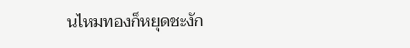นไหมทองก็หยุดชะงัก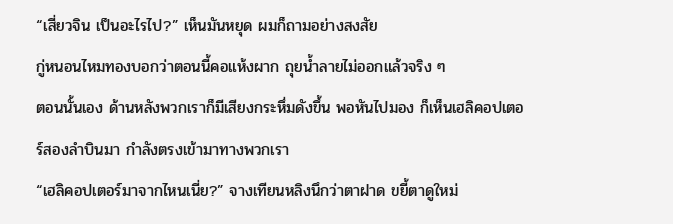“เสี่ยวจิน เป็นอะไรไป?” เห็นมันหยุด ผมก็ถามอย่างสงสัย
กู่หนอนไหมทองบอกว่าตอนนี้คอแห้งผาก ถุยน้ำลายไม่ออกแล้วจริง ๆ
ตอนนั้นเอง ด้านหลังพวกเราก็มีเสียงกระหึ่มดังขึ้น พอหันไปมอง ก็เห็นเฮลิคอปเตอร์สองลำบินมา กำลังตรงเข้ามาทางพวกเรา
“เฮลิคอปเตอร์มาจากไหนเนี่ย?” จางเทียนหลิงนึกว่าตาฝาด ขยี้ตาดูใหม่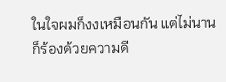ในใจผมก็งงเหมือนกัน แต่ไม่นานก็ร้องด้วยความดี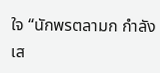ใจ “นักพรตลามก กำลังเส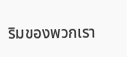ริมของพวกเรา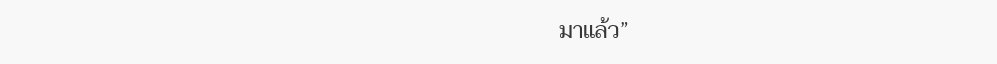มาแล้ว”